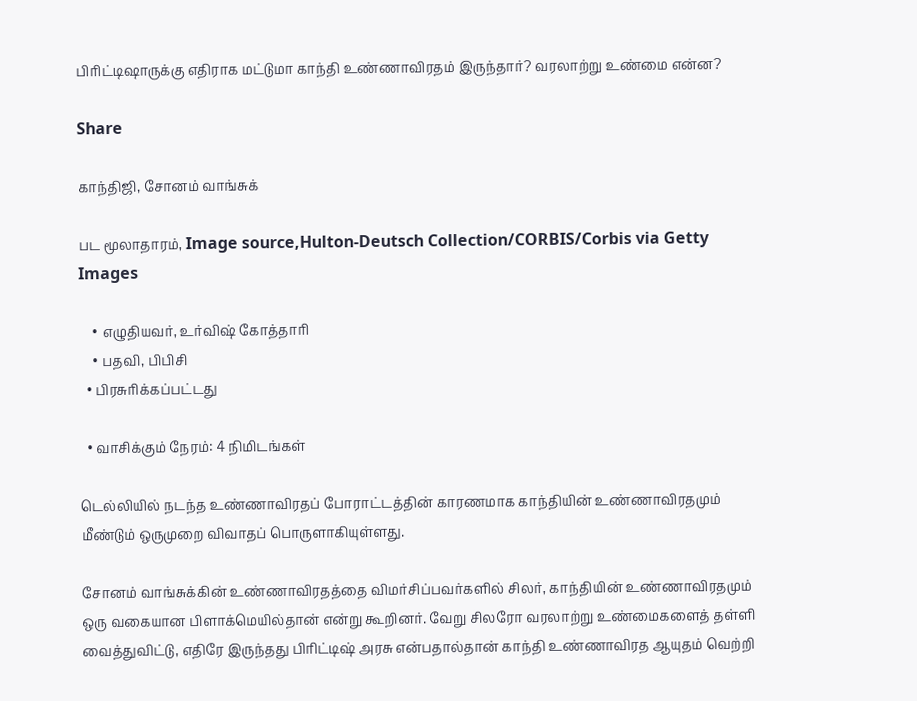பிரிட்டிஷாருக்கு எதிராக மட்டுமா காந்தி உண்ணாவிரதம் இருந்தார்? வரலாற்று உண்மை என்ன?

Share

காந்திஜி, சோனம் வாங்சுக்

பட மூலாதாரம், Image source,Hulton-Deutsch Collection/CORBIS/Corbis via Getty Images

    • எழுதியவர், உர்விஷ் கோத்தாரி
    • பதவி, பிபிசி
  • பிரசுரிக்கப்பட்டது

  • வாசிக்கும் நேரம்: 4 நிமிடங்கள்

டெல்லியில் நடந்த உண்ணாவிரதப் போராட்டத்தின் காரணமாக காந்தியின் உண்ணாவிரதமும் மீண்டும் ஒருமுறை விவாதப் பொருளாகியுள்ளது.

சோனம் வாங்சுக்கின் உண்ணாவிரதத்தை விமர்சிப்பவர்களில் சிலர், காந்தியின் உண்ணாவிரதமும் ஒரு வகையான பிளாக்மெயில்தான் என்று கூறினர். வேறு சிலரோ வரலாற்று உண்மைகளைத் தள்ளி வைத்துவிட்டு, எதிரே இருந்தது பிரிட்டிஷ் அரசு என்பதால்தான் காந்தி உண்ணாவிரத ஆயுதம் வெற்றி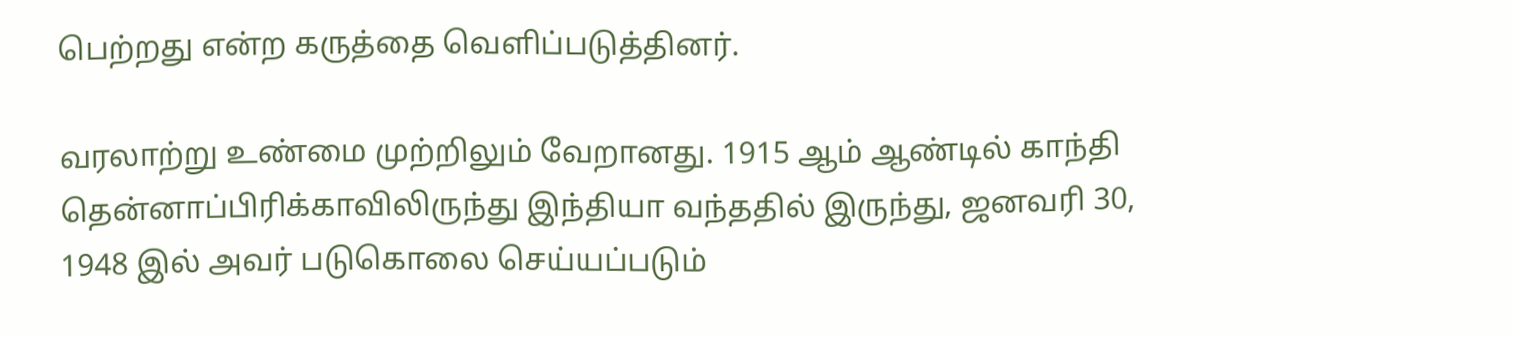பெற்றது என்ற கருத்தை வெளிப்படுத்தினர்.

வரலாற்று உண்மை முற்றிலும் வேறானது. 1915 ஆம் ஆண்டில் காந்தி தென்னாப்பிரிக்காவிலிருந்து இந்தியா வந்ததில் இருந்து, ஜனவரி 30, 1948 இல் அவர் படுகொலை செய்யப்படும்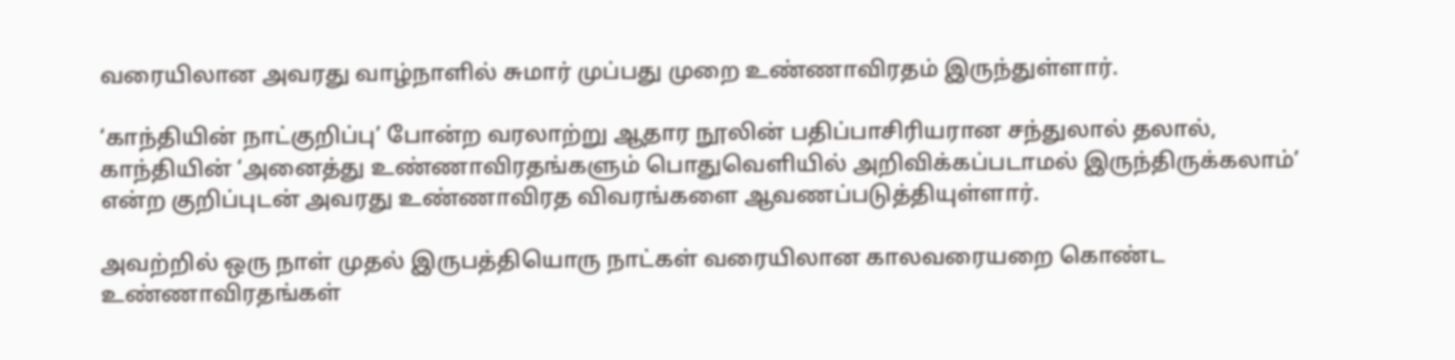வரையிலான அவரது வாழ்நாளில் சுமார் முப்பது முறை உண்ணாவிரதம் இருந்துள்ளார்.

‘காந்தியின் நாட்குறிப்பு’ போன்ற வரலாற்று ஆதார நூலின் பதிப்பாசிரியரான சந்துலால் தலால், காந்தியின் ‘அனைத்து உண்ணாவிரதங்களும் பொதுவெளியில் அறிவிக்கப்படாமல் இருந்திருக்கலாம்’ என்ற குறிப்புடன் அவரது உண்ணாவிரத விவரங்களை ஆவணப்படுத்தியுள்ளார்.

அவற்றில் ஒரு நாள் முதல் இருபத்தியொரு நாட்கள் வரையிலான காலவரையறை கொண்ட உண்ணாவிரதங்கள்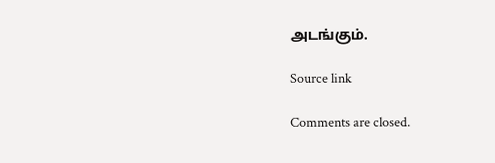அடங்கும்.

Source link

Comments are closed.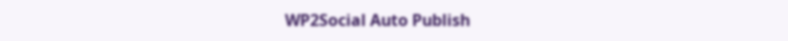WP2Social Auto Publish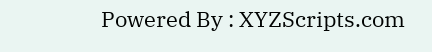Powered By : XYZScripts.com